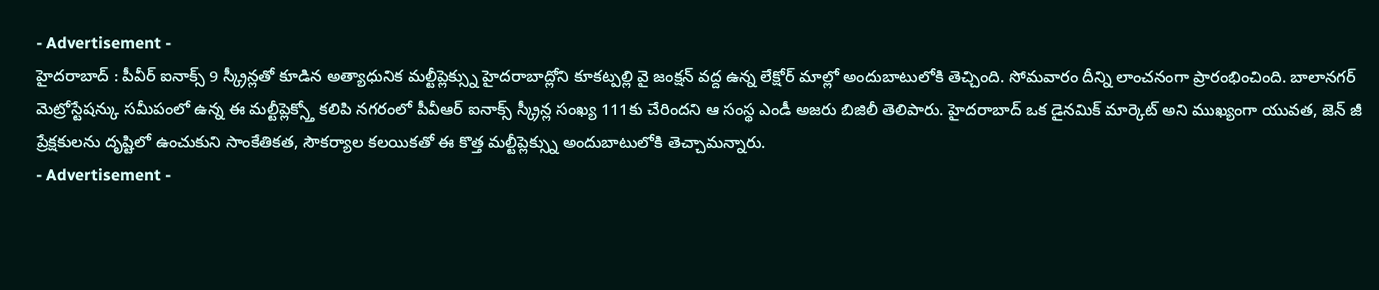- Advertisement -
హైదరాబాద్ : పీవీర్ ఐనాక్స్ 9 స్క్రీన్లతో కూడిన అత్యాధునిక మల్టీప్లెక్స్ను హైదరాబాద్లోని కూకట్పల్లి వై జంక్షన్ వద్ద ఉన్న లేక్షోర్ మాల్లో అందుబాటులోకి తెచ్చింది. సోమవారం దీన్ని లాంచనంగా ప్రారంభించింది. బాలానగర్ మెట్రోస్టేషన్కు సమీపంలో ఉన్న ఈ మల్టీప్లెక్స్తో కలిపి నగరంలో పీవీఆర్ ఐనాక్స్ స్క్రీన్ల సంఖ్య 111కు చేరిందని ఆ సంస్థ ఎండీ అజరు బిజిలీ తెలిపారు. హైదరాబాద్ ఒక డైనమిక్ మార్కెట్ అని ముఖ్యంగా యువత, జెన్ జీ ప్రేక్షకులను దృష్టిలో ఉంచుకుని సాంకేతికత, సౌకర్యాల కలయికతో ఈ కొత్త మల్టీప్లెక్స్ను అందుబాటులోకి తెచ్చామన్నారు.
- Advertisement -